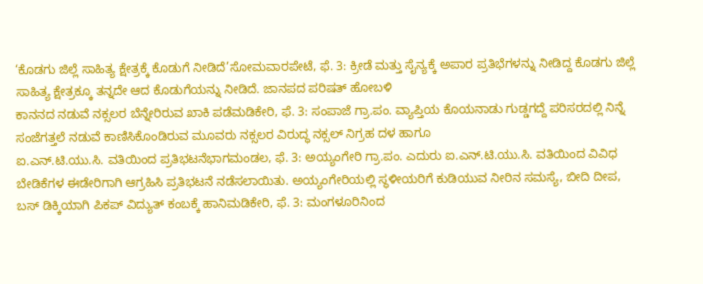‘ಕೊಡಗು ಜಿಲ್ಲೆ ಸಾಹಿತ್ಯ ಕ್ಷೇತ್ರಕ್ಕೆ ಕೊಡುಗೆ ನೀಡಿದೆ’ಸೋಮವಾರಪೇಟೆ, ಫೆ. 3: ಕ್ರೀಡೆ ಮತ್ತು ಸೈನ್ಯಕ್ಕೆ ಅಪಾರ ಪ್ರತಿಭೆಗಳನ್ನು ನೀಡಿದ್ದ ಕೊಡಗು ಜಿಲ್ಲೆ ಸಾಹಿತ್ಯ ಕ್ಷೇತ್ರಕ್ಕೂ ತನ್ನದೇ ಆದ ಕೊಡುಗೆಯನ್ನು ನೀಡಿದೆ. ಜಾನಪದ ಪರಿಷತ್ ಹೋಬಳಿ
ಕಾನನದ ನಡುವೆ ನಕ್ಸಲರ ಬೆನ್ನೇರಿರುವ ಖಾಕಿ ಪಡೆಮಡಿಕೇರಿ, ಫೆ. 3: ಸಂಪಾಜೆ ಗ್ರಾ.ಪಂ. ವ್ಯಾಪ್ತಿಯ ಕೊಯನಾಡು ಗುಡ್ಡಗದ್ದೆ ಪರಿಸರದಲ್ಲಿ ನಿನ್ನೆ ಸಂಜೆಗತ್ತಲೆ ನಡುವೆ ಕಾಣಿಸಿಕೊಂಡಿರುವ ಮೂವರು ನಕ್ಸಲರ ವಿರುದ್ಧ ನಕ್ಸಲ್ ನಿಗ್ರಹ ದಳ ಹಾಗೂ
ಐ.ಎನ್.ಟಿ.ಯು.ಸಿ. ವತಿಯಿಂದ ಪ್ರತಿಭಟನೆಭಾಗಮಂಡಲ, ಫೆ. 3: ಅಯ್ಯಂಗೇರಿ ಗ್ರಾ.ಪಂ. ಎದುರು ಐ.ಎನ್.ಟಿ.ಯು.ಸಿ. ವತಿಯಿಂದ ವಿವಿಧ ಬೇಡಿಕೆಗಳ ಈಡೇರಿಗಾಗಿ ಆಗ್ರಹಿಸಿ ಪ್ರತಿಭಟನೆ ನಡೆಸಲಾಯಿತು. ಅಯ್ಯಂಗೇರಿಯಲ್ಲಿ ಸ್ಥಳೀಯರಿಗೆ ಕುಡಿಯುವ ನೀರಿನ ಸಮಸ್ಯೆ, ಬೀದಿ ದೀಪ,
ಬಸ್ ಡಿಕ್ಕಿಯಾಗಿ ಪಿಕಪ್ ವಿದ್ಯುತ್ ಕಂಬಕ್ಕೆ ಹಾನಿಮಡಿಕೇರಿ, ಫೆ. 3: ಮಂಗಳೂರಿನಿಂದ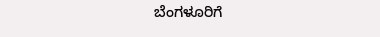ಬೆಂಗಳೂರಿಗೆ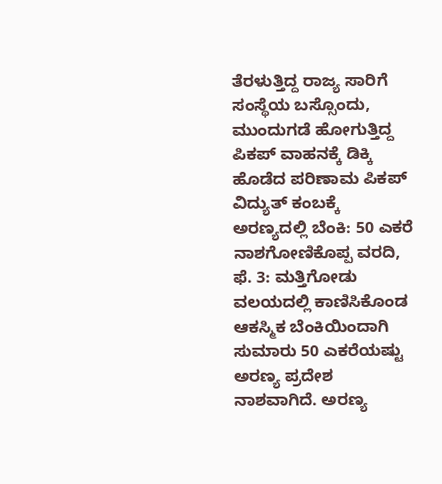ತೆರಳುತ್ತಿದ್ದ ರಾಜ್ಯ ಸಾರಿಗೆ ಸಂಸ್ಥೆಯ ಬಸ್ಸೊಂದು, ಮುಂದುಗಡೆ ಹೋಗುತ್ತಿದ್ದ ಪಿಕಪ್ ವಾಹನಕ್ಕೆ ಡಿಕ್ಕಿ ಹೊಡೆದ ಪರಿಣಾಮ ಪಿಕಪ್ ವಿದ್ಯುತ್ ಕಂಬಕ್ಕೆ
ಅರಣ್ಯದಲ್ಲಿ ಬೆಂಕಿ: 50 ಎಕರೆ ನಾಶಗೋಣಿಕೊಪ್ಪ ವರದಿ, ಫೆ. 3: ಮತ್ತಿಗೋಡು ವಲಯದಲ್ಲಿ ಕಾಣಿಸಿಕೊಂಡ ಆಕಸ್ಮಿಕ ಬೆಂಕಿಯಿಂದಾಗಿ ಸುಮಾರು 50 ಎಕರೆಯಷ್ಟು ಅರಣ್ಯ ಪ್ರದೇಶ ನಾಶವಾಗಿದೆ. ಅರಣ್ಯ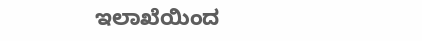ಇಲಾಖೆಯಿಂದ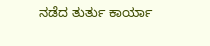ನಡೆದ ತುರ್ತು ಕಾರ್ಯಾ